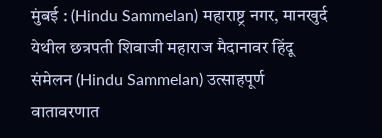मुंबई : (Hindu Sammelan) महाराष्ट्र नगर, मानखुर्द येथील छत्रपती शिवाजी महाराज मैदानावर हिंदू संमेलन (Hindu Sammelan) उत्साहपूर्ण वातावरणात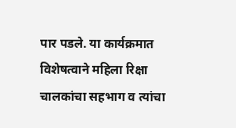पार पडले. या कार्यक्रमात विशेषत्वाने महिला रिक्षा चालकांचा सहभाग व त्यांचा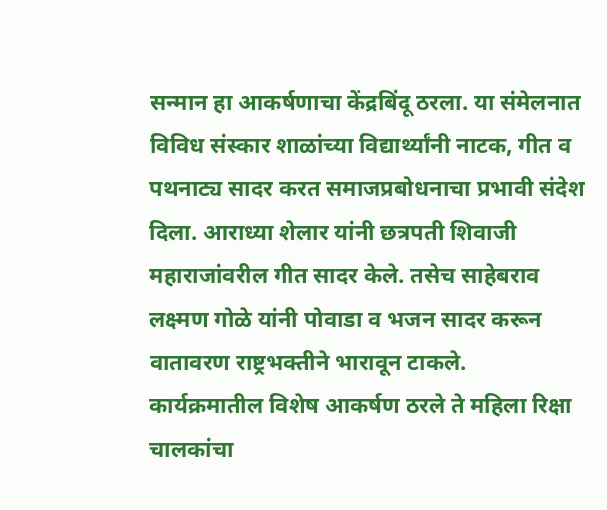सन्मान हा आकर्षणाचा केंद्रबिंदू ठरला. या संमेलनात विविध संस्कार शाळांच्या विद्यार्थ्यांनी नाटक, गीत व पथनाट्य सादर करत समाजप्रबोधनाचा प्रभावी संदेश दिला. आराध्या शेलार यांनी छत्रपती शिवाजी महाराजांवरील गीत सादर केले. तसेच साहेबराव लक्ष्मण गोळे यांनी पोवाडा व भजन सादर करून वातावरण राष्ट्रभक्तीने भारावून टाकले.
कार्यक्रमातील विशेष आकर्षण ठरले ते महिला रिक्षा चालकांचा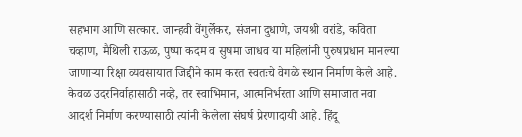सहभाग आणि सत्कार. जान्हवी वेंगुर्लेकर, संजना दुधाणे, जयश्री वरांडे, कविता चव्हाण, मैथिली राऊळ, पुष्पा कदम व सुषमा जाधव या महिलांनी पुरुषप्रधान मानल्या जाणाऱ्या रिक्षा व्यवसायात जिद्दीने काम करत स्वतःचे वेगळे स्थान निर्माण केले आहे. केवळ उदरनिर्वाहासाठी नव्हे, तर स्वाभिमान, आत्मनिर्भरता आणि समाजात नवा आदर्श निर्माण करण्यासाठी त्यांनी केलेला संघर्ष प्रेरणादायी आहे. हिंदू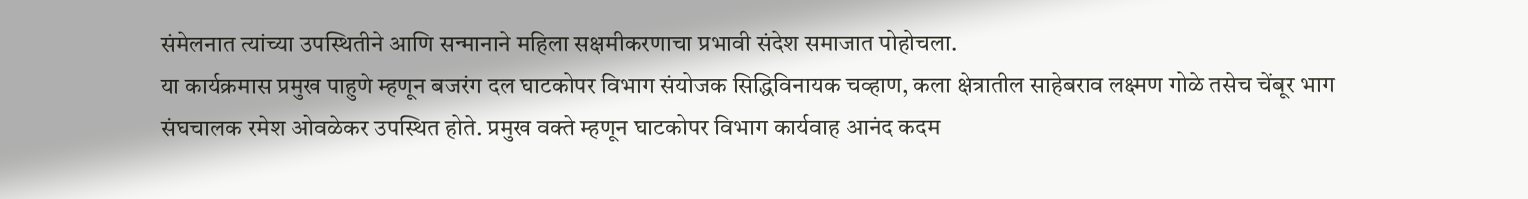संमेलनात त्यांच्या उपस्थितीने आणि सन्मानाने महिला सक्षमीकरणाचा प्रभावी संदेश समाजात पोहोचला.
या कार्यक्रमास प्रमुख पाहुणे म्हणून बजरंग दल घाटकोपर विभाग संयोजक सिद्धिविनायक चव्हाण, कला क्षेत्रातील साहेबराव लक्ष्मण गोळे तसेच चेंबूर भाग संघचालक रमेश ओवळेकर उपस्थित होते. प्रमुख वक्ते म्हणून घाटकोपर विभाग कार्यवाह आनंद कदम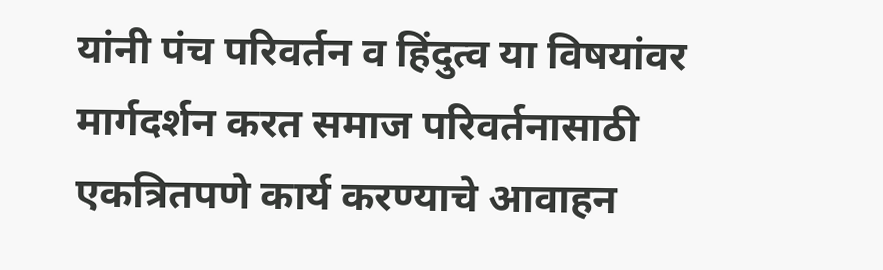यांनी पंच परिवर्तन व हिंदुत्व या विषयांवर मार्गदर्शन करत समाज परिवर्तनासाठी एकत्रितपणे कार्य करण्याचे आवाहन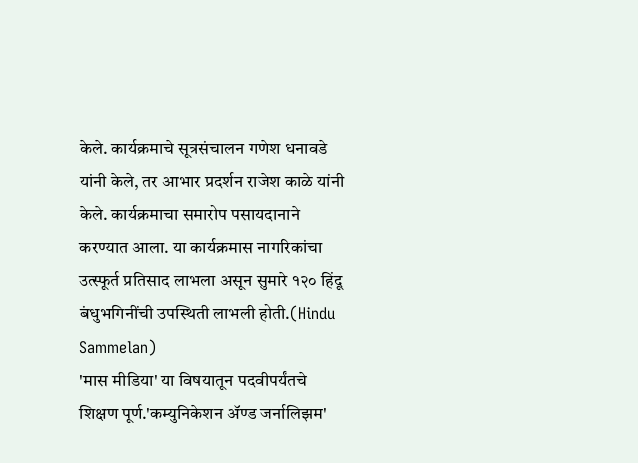केले. कार्यक्रमाचे सूत्रसंचालन गणेश धनावडे यांनी केले, तर आभार प्रदर्शन राजेश काळे यांनी केले. कार्यक्रमाचा समारोप पसायदानाने करण्यात आला. या कार्यक्रमास नागरिकांचा उत्स्फूर्त प्रतिसाद लाभला असून सुमारे १२० हिंदू बंधुभगिनींची उपस्थिती लाभली होती.(Hindu Sammelan)
'मास मीडिया' या विषयातून पदवीपर्यंतचे शिक्षण पूर्ण.'कम्युनिकेशन ॲण्ड जर्नालिझम'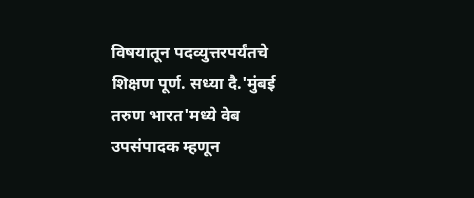विषयातून पदव्युत्तरपर्यंतचे शिक्षण पूर्ण. सध्या दै.'मुंबई तरुण भारत'मध्ये वेब उपसंपादक म्हणून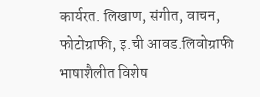कार्यरत. लिखाण, संगीत, वाचन, फोटोग्राफी, इ.ची आवड.लिवोग्राफी भाषाशैलीत विशेष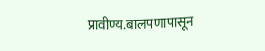प्रावीण्य.बालपणापासून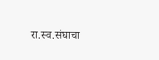रा.स्व.संघाचा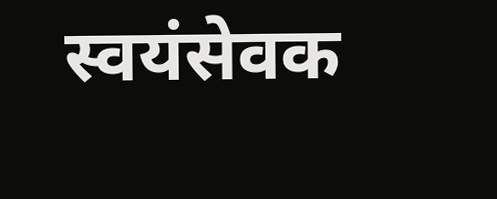स्वयंसेवक